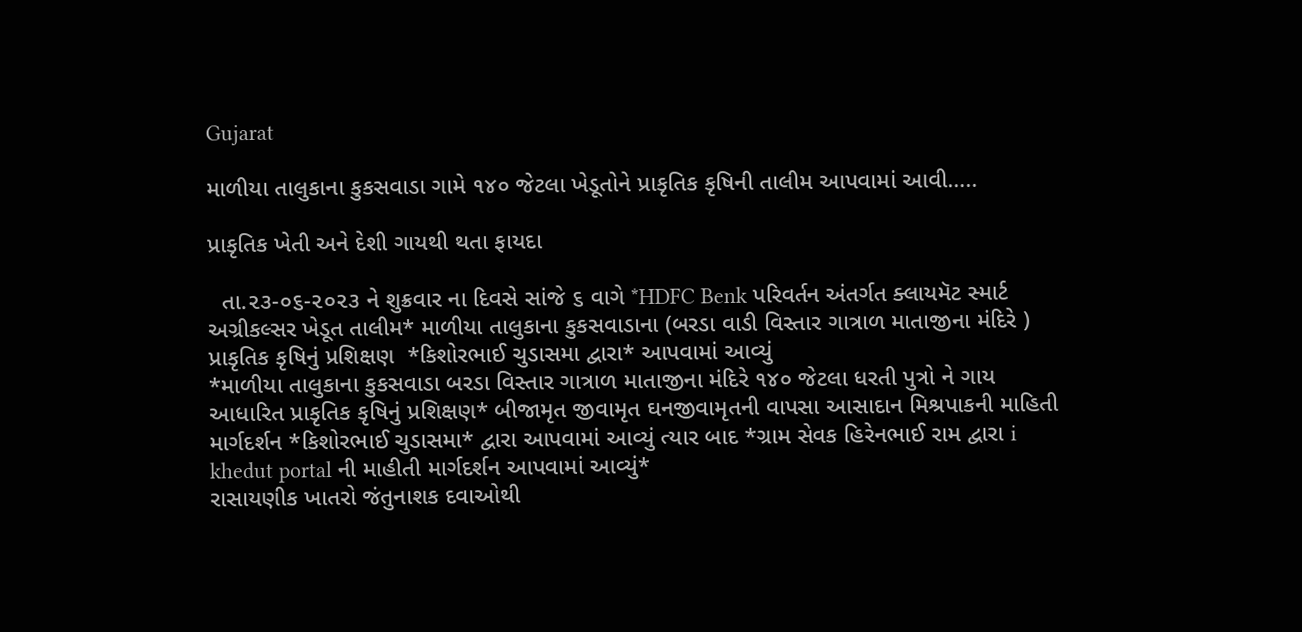Gujarat

માળીયા તાલુકાના કુકસવાડા ગામે ૧૪૦ જેટલા ખેડૂતોને પ્રાકૃતિક કૃષિની તાલીમ આપવામાં આવી…..

પ્રાકૃતિક ખેતી અને દેશી ગાયથી થતા ફાયદા

  તા.૨૩-૦૬-૨૦૨૩ ને શુક્રવાર ના દિવસે સાંજે ૬ વાગે *HDFC Benk પરિવર્તન અંતર્ગત ક્લાયમૅટ સ્માર્ટ અગ્રીકલ્સર ખેડૂત તાલીમ* માળીયા તાલુકાના કુકસવાડાના (બરડા વાડી વિસ્તાર ગાત્રાળ માતાજીના મંદિરે ) પ્રાકૃતિક કૃષિનું પ્રશિક્ષણ  *કિશોરભાઈ ચુડાસમા દ્વારા* આપવામાં આવ્યું
*માળીયા તાલુકાના કુકસવાડા બરડા વિસ્તાર ગાત્રાળ માતાજીના મંદિરે ૧૪૦ જેટલા ધરતી પુત્રો ને ગાય આધારિત પ્રાકૃતિક કૃષિનું પ્રશિક્ષણ* બીજામૃત જીવામૃત ઘનજીવામૃતની વાપસા આસાદાન મિશ્રપાકની માહિતી માર્ગદર્શન *કિશોરભાઈ ચુડાસમા* દ્વારા આપવામાં આવ્યું ત્યાર બાદ *ગ્રામ સેવક હિરેનભાઈ રામ દ્વારા i khedut portal ની માહીતી માર્ગદર્શન આપવામાં આવ્યું*
રાસાયણીક ખાતરો જંતુનાશક દવાઓથી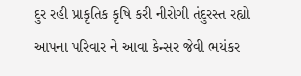દુર રહી પ્રાકૃતિક કૃષિ કરી નીરોગી તંદુરસ્ત રહ્યો આપના પરિવાર ને આવા કેન્સર જેવી ભયંકર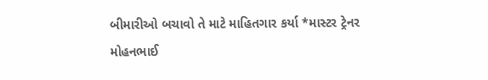બીમારીઓ બચાવો તે માટે માહિતગાર કર્યા *માસ્ટર ટ્રેનર મોહનભાઈ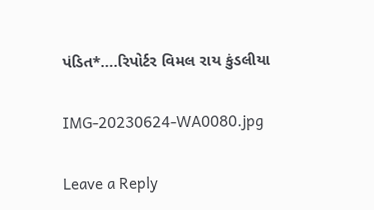પંડિત*….રિપોર્ટર વિમલ રાય કુંડલીયા

IMG-20230624-WA0080.jpg

Leave a Reply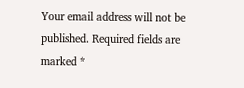Your email address will not be published. Required fields are marked *